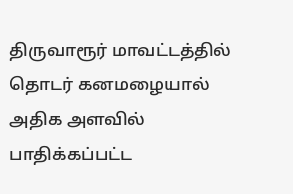திருவாரூர் மாவட்டத்தில் தொடர் கனமழையால் அதிக அளவில் பாதிக்கப்பட்ட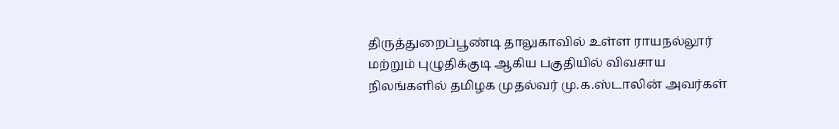திருத்துறைப்பூண்டி தாலுகாவில் உள்ள ராயநல்லூர் மற்றும் புழுதிக்குடி ஆகிய பகுதியில் விவசாய நிலங்களில் தமிழக முதல்வர் மு.க.ஸ்டாலின் அவர்கள்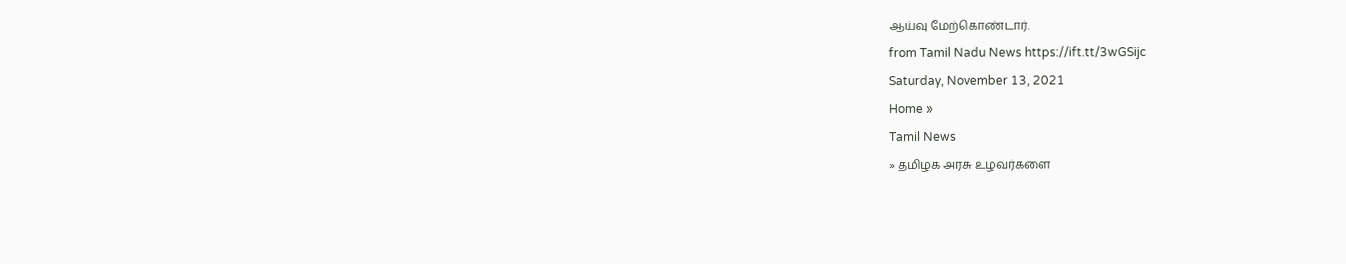ஆய்வு மேற்கொண்டார்.
from Tamil Nadu News https://ift.tt/3wGSijc
Saturday, November 13, 2021
Home »
Tamil News
» தமிழக அரசு உழவர்களை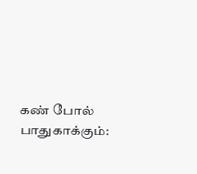கண் போல் பாதுகாக்கும்: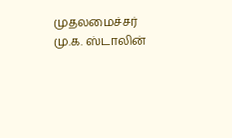முதலமைச்சர் மு.க. ஸ்டாலின்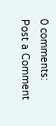0 comments:
Post a Comment